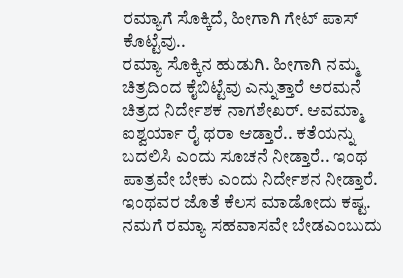ರಮ್ಯಾಗೆ ಸೊಕ್ಕಿದೆ, ಹೀಗಾಗಿ ಗೇಟ್ ಪಾಸ್ ಕೊಟ್ಟೆವು..
ರಮ್ಯಾ ಸೊಕ್ಕಿನ ಹುಡುಗಿ. ಹೀಗಾಗಿ ನಮ್ಮ ಚಿತ್ರದಿಂದ ಕೈಬಿಟ್ಟೆವು ಎನ್ನುತ್ತಾರೆ ಅರಮನೆ ಚಿತ್ರದ ನಿರ್ದೇಶಕ ನಾಗಶೇಖರ್. ಆವಮ್ಮಾ ಐಶ್ವರ್ಯಾ ರೈ ಥರಾ ಆಡ್ತಾರೆ.. ಕತೆಯನ್ನು ಬದಲಿಸಿ ಎಂದು ಸೂಚನೆ ನೀಡ್ತಾರೆ.. ಇಂಥ ಪಾತ್ರವೇ ಬೇಕು ಎಂದು ನಿರ್ದೇಶನ ನೀಡ್ತಾರೆ. ಇಂಥವರ ಜೊತೆ ಕೆಲಸ ಮಾಡೋದು ಕಷ್ಟ. ನಮಗೆ ರಮ್ಯಾ ಸಹವಾಸವೇ ಬೇಡಎಂಬುದು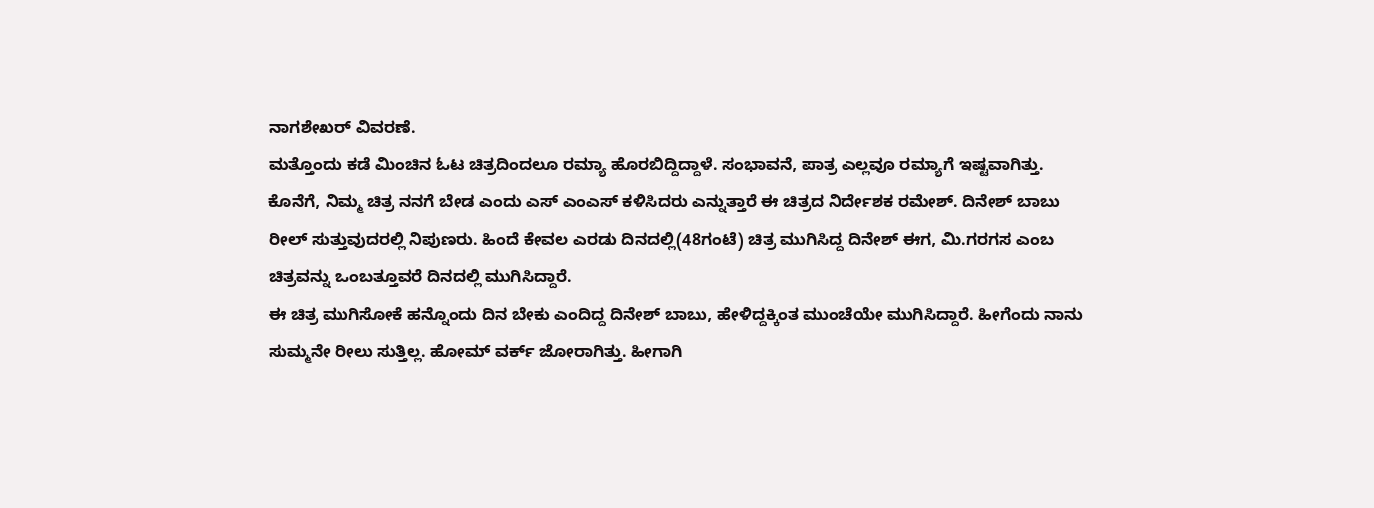ನಾಗಶೇಖರ್ ವಿವರಣೆ.
ಮತ್ತೊಂದು ಕಡೆ ಮಿಂಚಿನ ಓಟ ಚಿತ್ರದಿಂದಲೂ ರಮ್ಯಾ ಹೊರಬಿದ್ದಿದ್ದಾಳೆ. ಸಂಭಾವನೆ, ಪಾತ್ರ ಎಲ್ಲವೂ ರಮ್ಯಾಗೆ ಇಷ್ಟವಾಗಿತ್ತು. ಕೊನೆಗೆ, ನಿಮ್ಮ ಚಿತ್ರ ನನಗೆ ಬೇಡ ಎಂದು ಎಸ್ ಎಂಎಸ್ ಕಳಿಸಿದರು ಎನ್ನುತ್ತಾರೆ ಈ ಚಿತ್ರದ ನಿರ್ದೇಶಕ ರಮೇಶ್. ದಿನೇಶ್ ಬಾಬು ರೀಲ್ ಸುತ್ತುವುದರಲ್ಲಿ ನಿಪುಣರು. ಹಿಂದೆ ಕೇವಲ ಎರಡು ದಿನದಲ್ಲಿ(48ಗಂಟೆ) ಚಿತ್ರ ಮುಗಿಸಿದ್ದ ದಿನೇಶ್ ಈಗ, ಮಿ.ಗರಗಸ ಎಂಬ ಚಿತ್ರವನ್ನು ಒಂಬತ್ತೂವರೆ ದಿನದಲ್ಲಿ ಮುಗಿಸಿದ್ದಾರೆ.
ಈ ಚಿತ್ರ ಮುಗಿಸೋಕೆ ಹನ್ನೊಂದು ದಿನ ಬೇಕು ಎಂದಿದ್ದ ದಿನೇಶ್ ಬಾಬು, ಹೇಳಿದ್ದಕ್ಕಿಂತ ಮುಂಚೆಯೇ ಮುಗಿಸಿದ್ದಾರೆ. ಹೀಗೆಂದು ನಾನು ಸುಮ್ಮನೇ ರೀಲು ಸುತ್ತಿಲ್ಲ. ಹೋಮ್ ವರ್ಕ್ ಜೋರಾಗಿತ್ತು. ಹೀಗಾಗಿ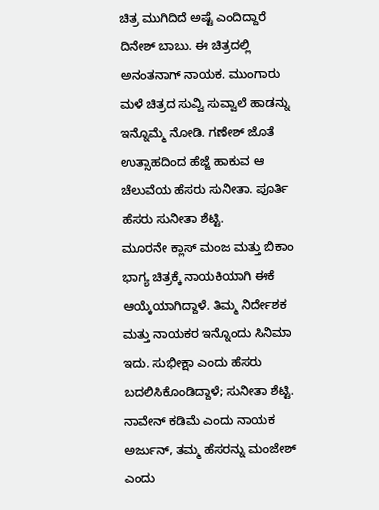ಚಿತ್ರ ಮುಗಿದಿದೆ ಅಷ್ಟೆ ಎಂದಿದ್ದಾರೆ ದಿನೇಶ್ ಬಾಬು. ಈ ಚಿತ್ರದಲ್ಲಿ ಅನಂತನಾಗ್ ನಾಯಕ. ಮುಂಗಾರು ಮಳೆ ಚಿತ್ರದ ಸುವ್ವಿ ಸುವ್ವಾಲೆ ಹಾಡನ್ನು ಇನ್ನೊಮ್ಮೆ ನೋಡಿ. ಗಣೇಶ್ ಜೊತೆ ಉತ್ಸಾಹದಿಂದ ಹೆಜ್ಜೆ ಹಾಕುವ ಆ ಚೆಲುವೆಯ ಹೆಸರು ಸುನೀತಾ. ಪೂರ್ತಿ ಹೆಸರು ಸುನೀತಾ ಶೆಟ್ಟಿ.
ಮೂರನೇ ಕ್ಲಾಸ್ ಮಂಜ ಮತ್ತು ಬಿಕಾಂ ಭಾಗ್ಯ ಚಿತ್ರಕ್ಕೆ ನಾಯಕಿಯಾಗಿ ಈಕೆ ಆಯ್ಕೆಯಾಗಿದ್ದಾಳೆ. ತಿಮ್ಮ ನಿರ್ದೇಶಕ ಮತ್ತು ನಾಯಕರ ಇನ್ನೊಂದು ಸಿನಿಮಾ ಇದು. ಸುಭೀಕ್ಷಾ ಎಂದು ಹೆಸರು ಬದಲಿಸಿಕೊಂಡಿದ್ದಾಳೆ; ಸುನೀತಾ ಶೆಟ್ಟಿ. ನಾವೇನ್ ಕಡಿಮೆ ಎಂದು ನಾಯಕ ಅರ್ಜುನ್, ತಮ್ಮ ಹೆಸರನ್ನು ಮಂಜೇಶ್ ಎಂದು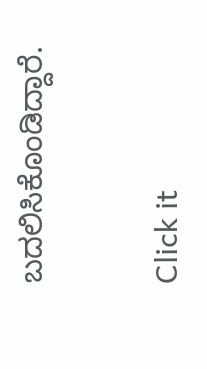ಬದಲಿಸಿಕೊಂಡಿದ್ದಾರೆ.


Click it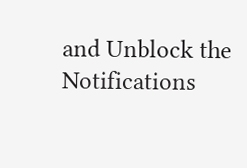and Unblock the Notifications